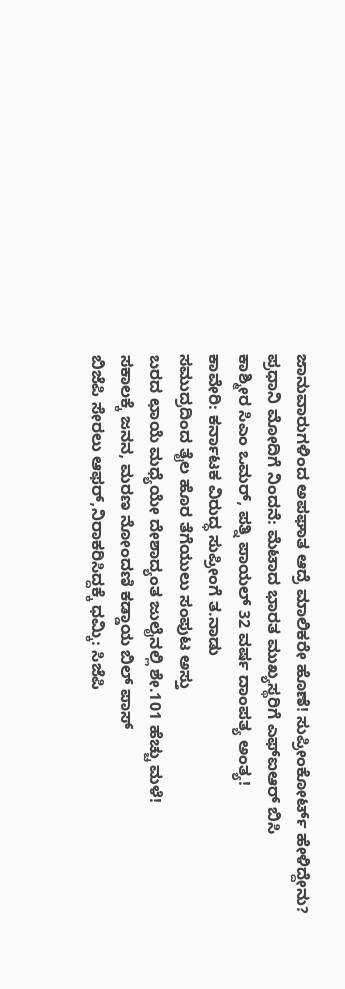ಜಾನುವಾರುಗಳಿಂದ ಅಪಘಾತ ಆದ್ರೆ ಮಾಲಿಕರೇ ಹೊಣೆ! ಸುಪ್ರೀಂಕೋರ್ಟ್ ಹೇಳಿದ್ದೇನು?
ಪ್ರಧಾನಿ ಮೋದಿಗೆ ನಿಂದನೆ: ಮೆಟಾದ ಭಾರತ ಮುಖ್ಯಸ್ಥರಿಗೆ ಎಫ್ಐಆರ್ ಬಿಸಿ
ಕಾಶ್ಮೀರ ಸಿಎಂ ಒಮರ್, ಪತ್ನಿ ಪಾಯಲ್ 32 ವರ್ಷ ದಾಂಪತ್ಯ ಅಂತ್ಯ!
ಕಾವೇರಿ: ಕರ್ನಾಟಕ ವಿರುದ್ಧ ಸುಪ್ರೀಂಗೆ ತ.ನಾಡು
ಸಮುದ್ರದಿಂದ ತೈಲ ಹೊರ ತೆಗೆಯುಲು ಸಂಪುಟ ಅಸ್ತು
ಬರದ ಛಾಯೆ ಮಧ್ಯೆಯೇ ದೇಶಾದ್ಯಂತ ಜುಲೈನಲ್ಲಿ ಶೇ.101 ಹೆಚ್ಚು ಮಳೆ!
ಸಕಾಲಕ್ಕೆ ಜನನ, ಮರಣ ನೋಂದಣಿ ಕಡ್ಡಾಯ ಬಿಲ್ ಪಾಸ್
ಬಿಜೆಪಿ ಸೇರಲು ಆಫರ್,ನಿರಾಕರಿಸಿದ್ದಕ್ಕೆ ಧಮ್ಕಿ: ಸಿಜೆಪಿ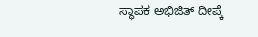ಸ್ಥಾಪಕ ಅಭಿಜಿತ್ ದೀಪ್ಕೆ